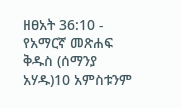ዘፀአት 36:10 - የአማርኛ መጽሐፍ ቅዱስ (ሰማንያ አሃዱ)10 አምስቱንም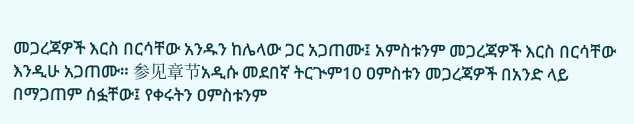መጋረጃዎች እርስ በርሳቸው አንዱን ከሌላው ጋር አጋጠሙ፤ አምስቱንም መጋረጃዎች እርስ በርሳቸው እንዲሁ አጋጠሙ። 参见章节አዲሱ መደበኛ ትርጒም10 ዐምስቱን መጋረጃዎች በአንድ ላይ በማጋጠም ሰፏቸው፤ የቀሩትን ዐምስቱንም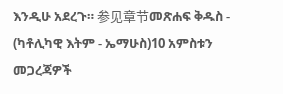እንዲሁ አደረጉ። 参见章节መጽሐፍ ቅዱስ - (ካቶሊካዊ እትም - ኤማሁስ)10 አምስቱን መጋረጃዎች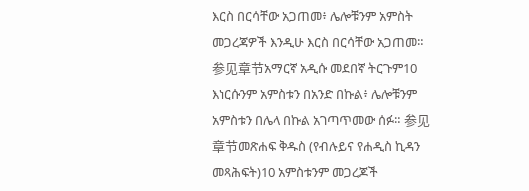እርስ በርሳቸው አጋጠመ፥ ሌሎቹንም አምስት መጋረጃዎች እንዲሁ እርስ በርሳቸው አጋጠመ። 参见章节አማርኛ አዲሱ መደበኛ ትርጉም10 እነርሱንም አምስቱን በአንድ በኩል፥ ሌሎቹንም አምስቱን በሌላ በኩል አገጣጥመው ሰፉ። 参见章节መጽሐፍ ቅዱስ (የብሉይና የሐዲስ ኪዳን መጻሕፍት)10 አምስቱንም መጋረጆች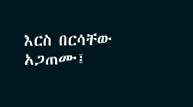እርስ በርሳቸው አጋጠሙ፤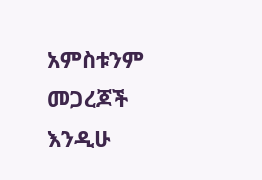አምስቱንም መጋረጆች እንዲሁ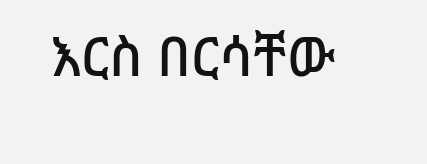እርስ በርሳቸው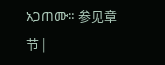አጋጠሙ። 参见章节 |